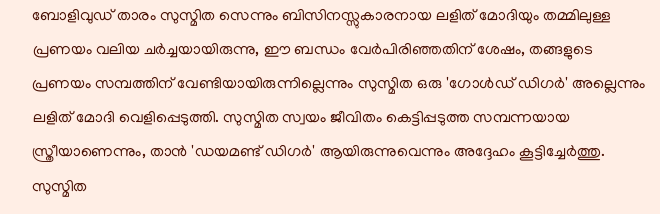ബോളിവുഡ് താരം സുസ്മിത സെന്നും ബിസിനസ്സുകാരനായ ലളിത് മോദിയും തമ്മിലുള്ള പ്രണയം വലിയ ചർച്ചയായിരുന്നു, ഈ ബന്ധം വേർപിരിഞ്ഞതിന് ശേഷം, തങ്ങളുടെ പ്രണയം സമ്പത്തിന് വേണ്ടിയായിരുന്നില്ലെന്നും സുസ്മിത ഒരു 'ഗോൾഡ് ഡിഗർ' അല്ലെന്നും ലളിത് മോദി വെളിപ്പെടുത്തി. സുസ്മിത സ്വയം ജീവിതം കെട്ടിപ്പടുത്ത സമ്പന്നയായ സ്ത്രീയാണെന്നും, താൻ 'ഡയമണ്ട് ഡിഗർ' ആയിരുന്നുവെന്നും അദ്ദേഹം കൂട്ടിച്ചേർത്തു. സുസ്മിത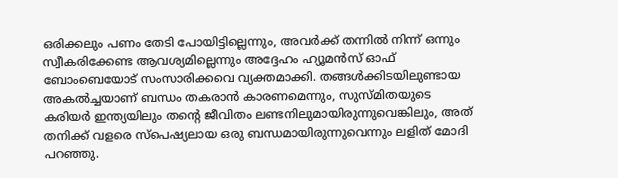ഒരിക്കലും പണം തേടി പോയിട്ടില്ലെന്നും, അവർക്ക് തന്നിൽ നിന്ന് ഒന്നും സ്വീകരിക്കേണ്ട ആവശ്യമില്ലെന്നും അദ്ദേഹം ഹ്യൂമൻസ് ഓഫ് ബോംബെയോട് സംസാരിക്കവെ വ്യക്തമാക്കി. തങ്ങൾക്കിടയിലുണ്ടായ അകൽച്ചയാണ് ബന്ധം തകരാൻ കാരണമെന്നും, സുസ്മിതയുടെ കരിയർ ഇന്ത്യയിലും തന്റെ ജീവിതം ലണ്ടനിലുമായിരുന്നുവെങ്കിലും, അത് തനിക്ക് വളരെ സ്പെഷ്യലായ ഒരു ബന്ധമായിരുന്നുവെന്നും ലളിത് മോദി പറഞ്ഞു.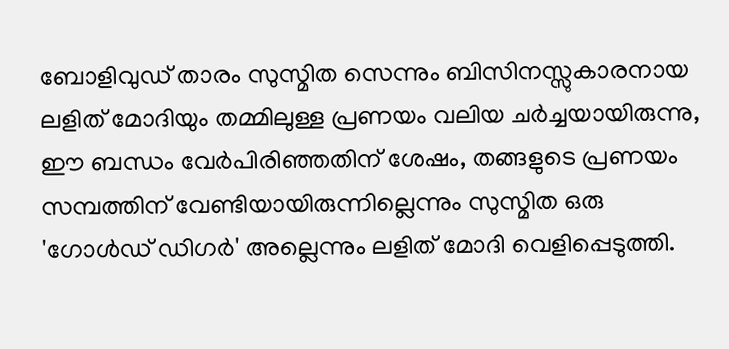ബോളിവുഡ് താരം സുസ്മിത സെന്നും ബിസിനസ്സുകാരനായ ലളിത് മോദിയും തമ്മിലുള്ള പ്രണയം വലിയ ചർച്ചയായിരുന്നു, ഈ ബന്ധം വേർപിരിഞ്ഞതിന് ശേഷം, തങ്ങളുടെ പ്രണയം സമ്പത്തിന് വേണ്ടിയായിരുന്നില്ലെന്നും സുസ്മിത ഒരു 'ഗോൾഡ് ഡിഗർ' അല്ലെന്നും ലളിത് മോദി വെളിപ്പെടുത്തി.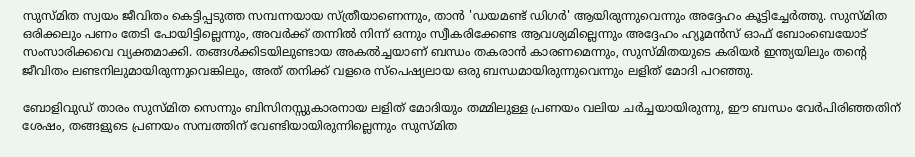സുസ്മിത സ്വയം ജീവിതം കെട്ടിപ്പടുത്ത സമ്പന്നയായ സ്ത്രീയാണെന്നും, താൻ 'ഡയമണ്ട് ഡിഗർ' ആയിരുന്നുവെന്നും അദ്ദേഹം കൂട്ടിച്ചേർത്തു. സുസ്മിത ഒരിക്കലും പണം തേടി പോയിട്ടില്ലെന്നും, അവർക്ക് തന്നിൽ നിന്ന് ഒന്നും സ്വീകരിക്കേണ്ട ആവശ്യമില്ലെന്നും അദ്ദേഹം ഹ്യൂമൻസ് ഓഫ് ബോംബെയോട് സംസാരിക്കവെ വ്യക്തമാക്കി. തങ്ങൾക്കിടയിലുണ്ടായ അകൽച്ചയാണ് ബന്ധം തകരാൻ കാരണമെന്നും, സുസ്മിതയുടെ കരിയർ ഇന്ത്യയിലും തന്റെ ജീവിതം ലണ്ടനിലുമായിരുന്നുവെങ്കിലും, അത് തനിക്ക് വളരെ സ്പെഷ്യലായ ഒരു ബന്ധമായിരുന്നുവെന്നും ലളിത് മോദി പറഞ്ഞു.

ബോളിവുഡ് താരം സുസ്മിത സെന്നും ബിസിനസ്സുകാരനായ ലളിത് മോദിയും തമ്മിലുള്ള പ്രണയം വലിയ ചർച്ചയായിരുന്നു, ഈ ബന്ധം വേർപിരിഞ്ഞതിന് ശേഷം, തങ്ങളുടെ പ്രണയം സമ്പത്തിന് വേണ്ടിയായിരുന്നില്ലെന്നും സുസ്മിത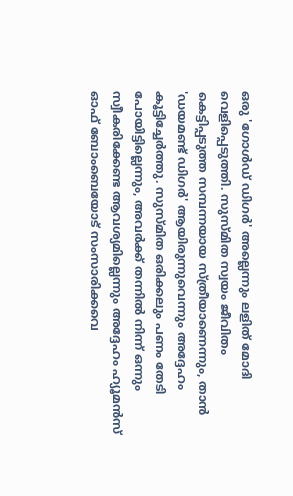ഒരു 'ഗോൾഡ് ഡിഗർ' അല്ലെന്നും ലളിത് മോദി വെളിപ്പെടുത്തി. സുസ്മിത സ്വയം ജീവിതം കെട്ടിപ്പടുത്ത സമ്പന്നയായ സ്ത്രീയാണെന്നും, താൻ 'ഡയമണ്ട് ഡിഗർ' ആയിരുന്നുവെന്നും അദ്ദേഹം കൂട്ടിച്ചേർത്തു. സുസ്മിത ഒരിക്കലും പണം തേടി പോയിട്ടില്ലെന്നും, അവർക്ക് തന്നിൽ നിന്ന് ഒന്നും സ്വീകരിക്കേണ്ട ആവശ്യമില്ലെന്നും അദ്ദേഹം ഹ്യൂമൻസ് ഓഫ് ബോംബെയോട് സംസാരിക്കവെ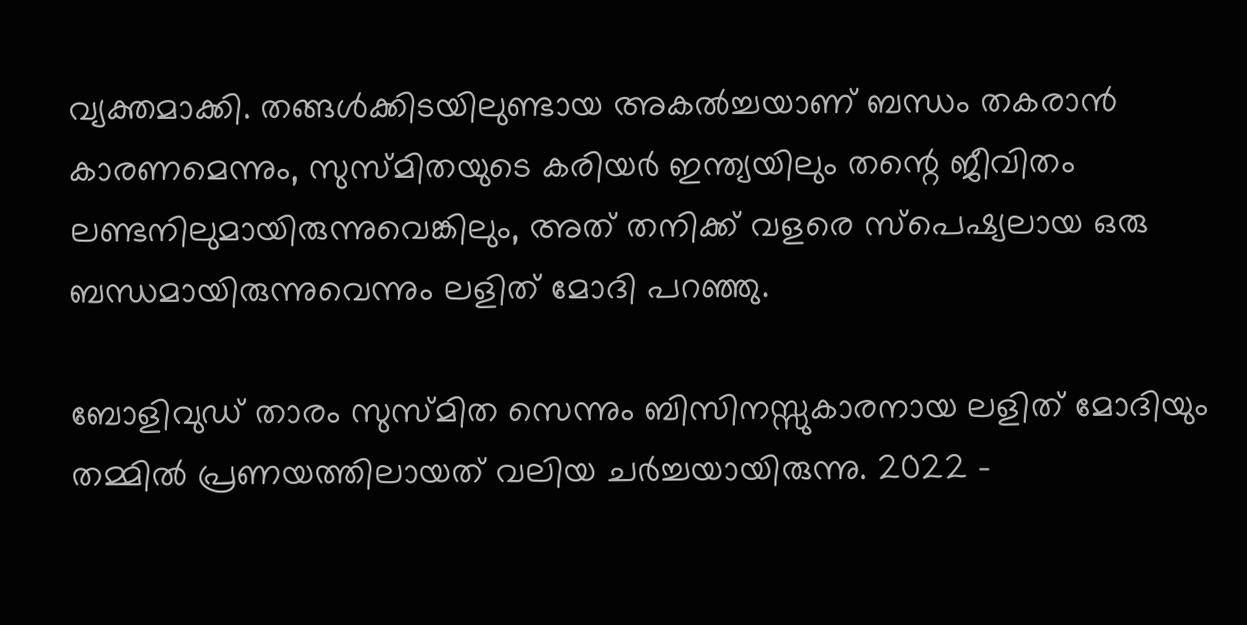വ്യക്തമാക്കി. തങ്ങൾക്കിടയിലുണ്ടായ അകൽച്ചയാണ് ബന്ധം തകരാൻ കാരണമെന്നും, സുസ്മിതയുടെ കരിയർ ഇന്ത്യയിലും തന്റെ ജീവിതം ലണ്ടനിലുമായിരുന്നുവെങ്കിലും, അത് തനിക്ക് വളരെ സ്പെഷ്യലായ ഒരു ബന്ധമായിരുന്നുവെന്നും ലളിത് മോദി പറഞ്ഞു.

ബോളിവുഡ് താരം സുസ്മിത സെന്നും ബിസിനസ്സുകാരനായ ലളിത് മോദിയും തമ്മില്‍ പ്രണയത്തിലായത് വലിയ ചർച്ചയായിരുന്നു. 2022 -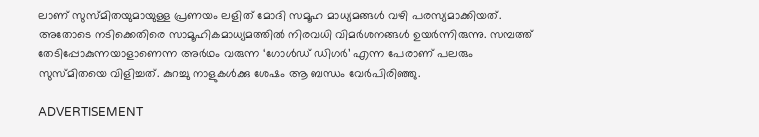ലാണ് സുസ്മിതയുമായുള്ള പ്രണയം ലളിത് മോദി സമൂഹ മാധ്യമങ്ങള്‍ വഴി പരസ്യമാക്കിയത്. അതോടെ നടിക്കെതിരെ സാമൂഹികമാധ്യമത്തില്‍ നിരവധി വിമര്‍ശനങ്ങള്‍ ഉയര്‍ന്നിരുന്നു. സമ്പത്ത് തേടിപ്പോകുന്നയാളാണെന്ന അര്‍ഥം വരുന്ന ‘ഗോള്‍ഡ് ഡിഗര്‍’ എന്ന പേരാണ് പലരും സുസ്മിതയെ വിളിച്ചത്. കുറച്ചു നാളുകള്‍ക്കു ശേഷം ആ ബന്ധം വേര്‍പിരിഞ്ഞു.

ADVERTISEMENT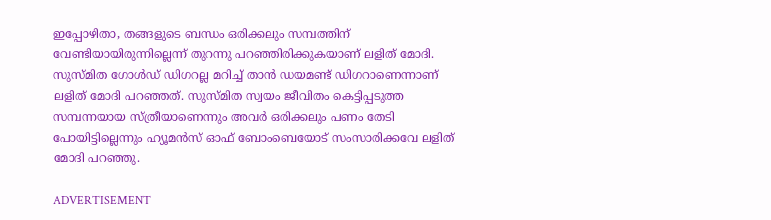ഇപ്പോഴിതാ, തങ്ങളുടെ ബന്ധം ഒരിക്കലും സമ്പത്തിന് വേണ്ടിയായിരുന്നില്ലെന്ന് തുറന്നു പറഞ്ഞിരിക്കുകയാണ് ലളിത് മോദി. സുസ്മിത ഗോള്‍ഡ് ഡിഗറല്ല മറിച്ച് താന്‍ ഡയമണ്ട് ഡിഗറാണെന്നാണ് ലളിത് മോദി പറഞ്ഞത്. സുസ്മിത സ്വയം ജീവിതം കെട്ടിപ്പടുത്ത സമ്പന്നയായ സ്ത്രീയാണെന്നും അവര്‍ ഒരിക്കലും പണം തേടി പോയിട്ടില്ലെന്നും ഹ്യൂമന്‍സ് ഓഫ് ബോംബെയോട് സംസാരിക്കവേ ലളിത് മോദി പറഞ്ഞു.

ADVERTISEMENT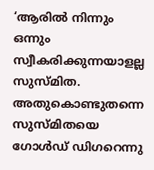‘ആരില്‍ നിന്നും ഒന്നും സ്വീകരിക്കുന്നയാളല്ല സുസ്മിത. അതുകൊണ്ടുതന്നെ സുസ്മിതയെ ഗോള്‍ഡ് ഡിഗറെന്നു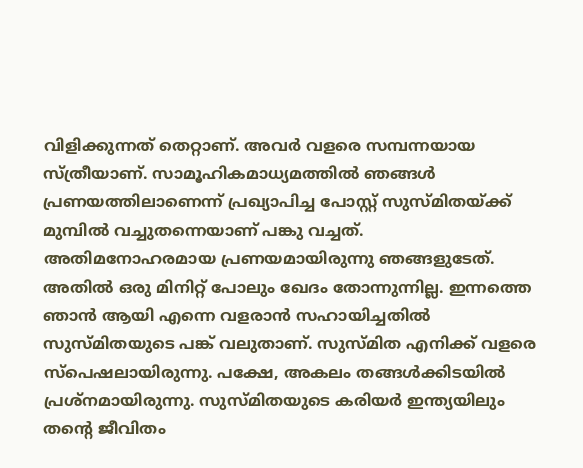വിളിക്കുന്നത് തെറ്റാണ്. അവര്‍ വളരെ സമ്പന്നയായ സ്ത്രീയാണ്. സാമൂഹികമാധ്യമത്തില്‍ ഞങ്ങള്‍ പ്രണയത്തിലാണെന്ന് പ്രഖ്യാപിച്ച പോസ്റ്റ് സുസ്മിതയ്ക്ക് മുമ്പില്‍ വച്ചുതന്നെയാണ് പങ്കു വച്ചത്. അതിമനോഹരമായ പ്രണയമായിരുന്നു ഞങ്ങളുടേത്. അതില്‍ ഒരു മിനിറ്റ് പോലും ഖേദം തോന്നുന്നില്ല. ഇന്നത്തെ ഞാന്‍ ആയി എന്നെ വളരാന്‍ സഹായിച്ചതില്‍ സുസ്മിതയുടെ പങ്ക് വലുതാണ്. സുസ്മിത എനിക്ക് വളരെ സ്പെഷലായിരുന്നു. പക്ഷേ, അകലം തങ്ങള്‍ക്കിടയില്‍ പ്രശ്നമായിരുന്നു. സുസ്മിതയുടെ കരിയര്‍ ഇന്ത്യയിലും തന്റെ ജീവിതം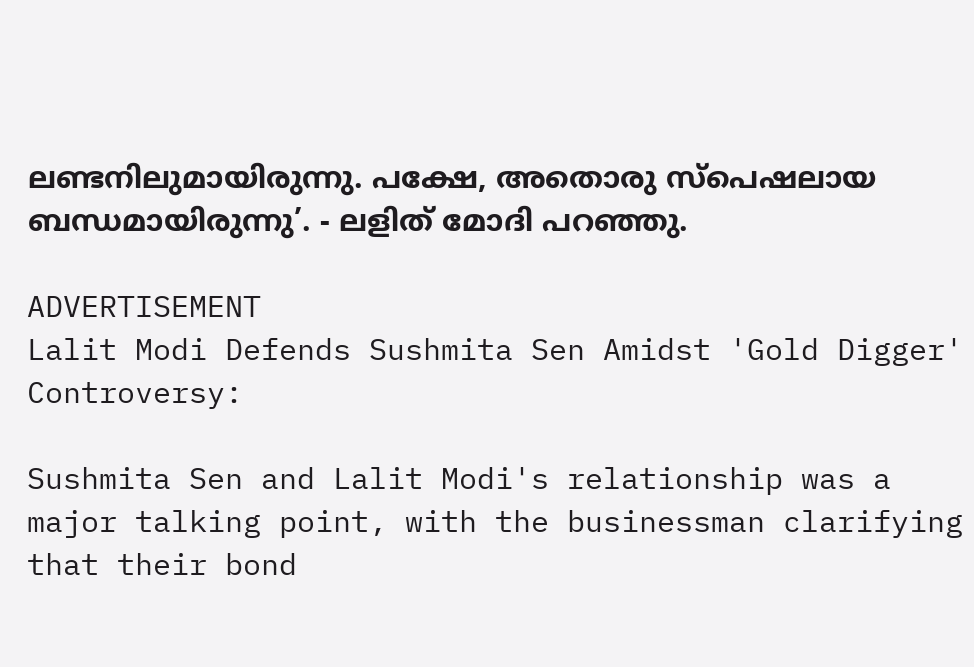ലണ്ടനിലുമായിരുന്നു. പക്ഷേ, അതൊരു സ്പെഷലായ ബന്ധമായിരുന്നു’. - ലളിത് മോദി പറഞ്ഞു.

ADVERTISEMENT
Lalit Modi Defends Sushmita Sen Amidst 'Gold Digger' Controversy:

Sushmita Sen and Lalit Modi's relationship was a major talking point, with the businessman clarifying that their bond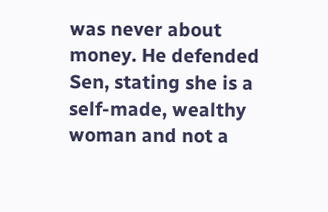was never about money. He defended Sen, stating she is a self-made, wealthy woman and not a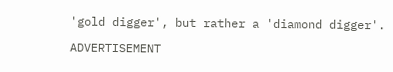'gold digger', but rather a 'diamond digger'.

ADVERTISEMENT